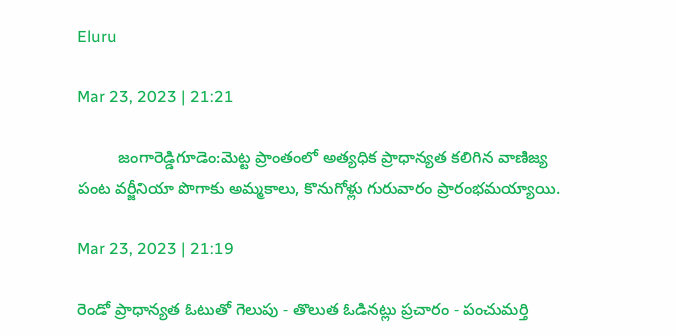Eluru

Mar 23, 2023 | 21:21

         జంగారెడ్డిగూడెం:మెట్ట ప్రాంతంలో అత్యధిక ప్రాధాన్యత కలిగిన వాణిజ్య పంట వర్జీనియా పొగాకు అమ్మకాలు, కొనుగోళ్లు గురువారం ప్రారంభమయ్యాయి.

Mar 23, 2023 | 21:19

రెండో ప్రాధాన్యత ఓటుతో గెలుపు - తొలుత ఓడినట్లు ప్రచారం - పంచుమర్తి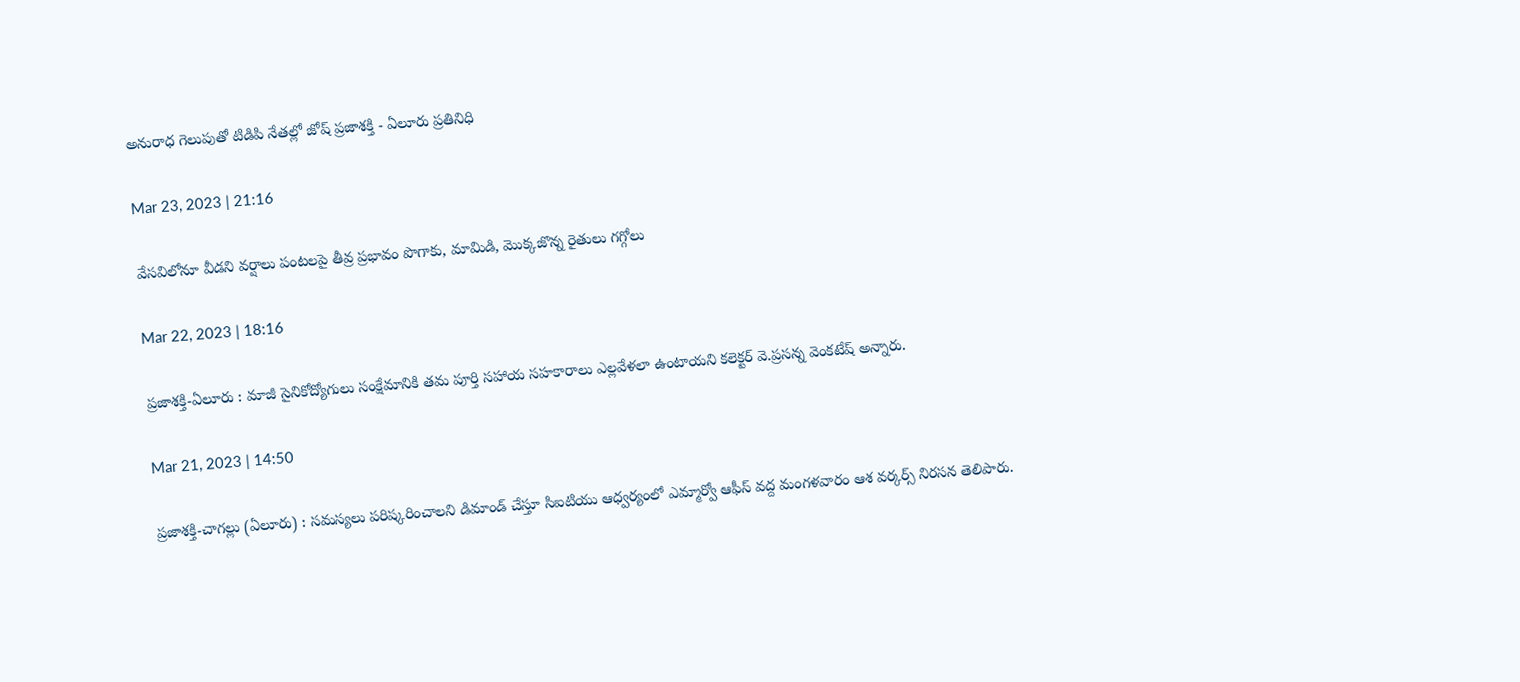అనురాధ గెలుపుతో టిడిపి నేతల్లో జోష్‌ ప్రజాశక్తి - ఏలూరు ప్రతినిధి

Mar 23, 2023 | 21:16

వేసవిలోనూ వీడని వర్షాలు పంటలపై తీవ్ర ప్రభావం పొగాకు, మామిడి, మొక్కజొన్న రైతులు గగ్గోలు

Mar 22, 2023 | 18:16

ప్రజాశక్తి-ఏలూరు : మాజీ సైనికోద్యోగులు సంక్షేమానికి తమ పూర్తి సహాయ సహకారాలు ఎల్లవేళలా ఉంటాయని కలెక్టర్‌ వె.ప్రసన్న వెంకటేష్‌ అన్నారు.

Mar 21, 2023 | 14:50

ప్రజాశక్తి-చాగల్లు (ఏలూరు) : సమస్యలు పరిష్కరించాలని డిమాండ్‌ చేస్తూ సిఐటియు ఆధ్వర్యంలో ఎమ్మార్వో ఆఫీస్‌ వద్ద మంగళవారం ఆశ వర్కర్స్‌ నిరసన తెలిపారు.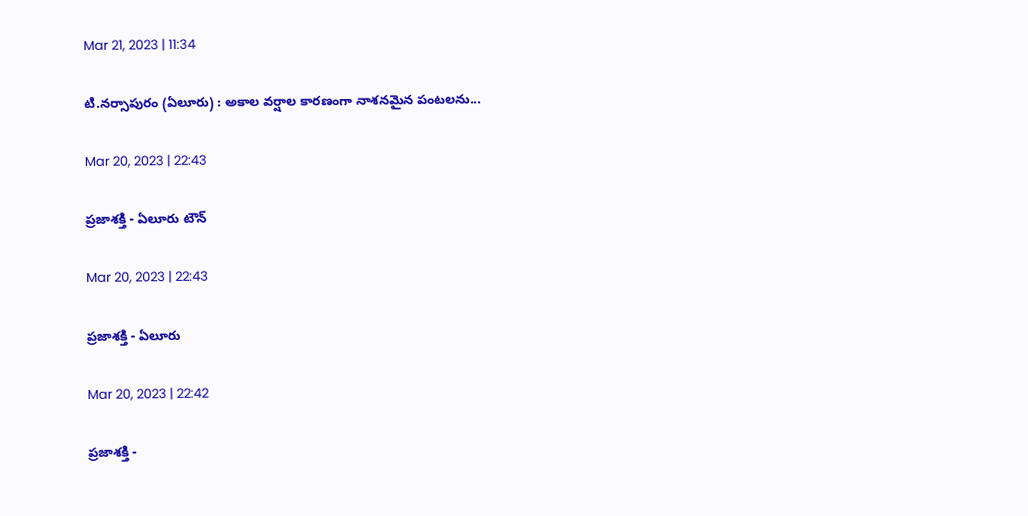Mar 21, 2023 | 11:34

టి.నర్సాపురం (ఏలూరు) : అకాల వర్షాల కారణంగా నాశనమైన పంటలను...

Mar 20, 2023 | 22:43

ప్రజాశక్తి - ఏలూరు టౌన్‌

Mar 20, 2023 | 22:43

ప్రజాశక్తి - ఏలూరు

Mar 20, 2023 | 22:42

ప్రజాశక్తి -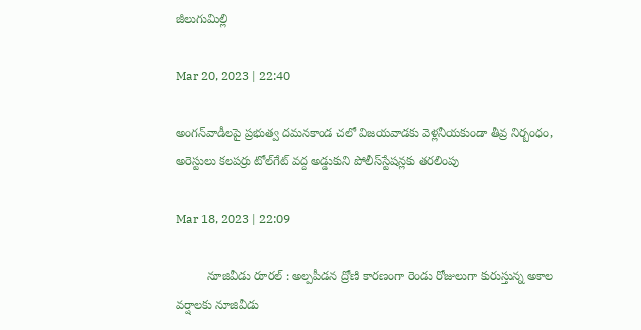జీలుగుమిల్లి

Mar 20, 2023 | 22:40

అంగన్‌వాడీలపై ప్రభుత్వ దమనకాండ చలో విజయవాడకు వెళ్లనీయకుండా తీవ్ర నిర్బంధం, అరెస్టులు కలపర్రు టోల్‌గేట్‌ వద్ద అడ్డుకుని పోలీస్‌స్టేషన్లకు తరలింపు

Mar 18, 2023 | 22:09

         నూజివీడు రూరల్‌ : అల్పపీడన ద్రోణి కారణంగా రెండు రోజులుగా కురుస్తున్న అకాల వర్షాలకు నూజివీడు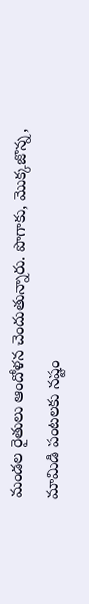మండల రైతులు ఆందోళన చెందుతున్నారు. పొగాకు, మొక్కజొన్న, మామిడి పంటలకు నష్టం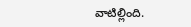వాటిల్లింది.